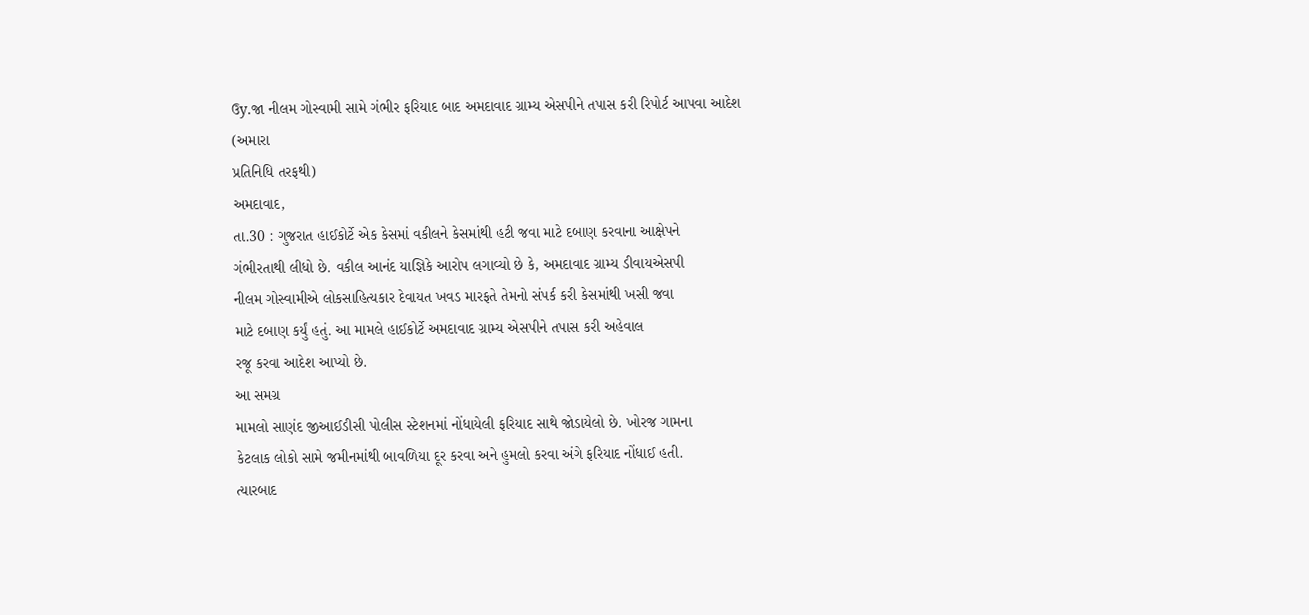ઉy.જા નીલમ ગોસ્વામી સામે ગંભીર ફરિયાદ બાદ અમદાવાદ ગ્રામ્ય એસપીને તપાસ કરી રિપોર્ટ આપવા આદેશ
(અમારા
પ્રતિનિધિ તરફથી)
અમદાવાદ,
તા.30 : ગુજરાત હાઈકોર્ટે એક કેસમાં વકીલને કેસમાંથી હટી જવા માટે દબાણ કરવાના આક્ષેપને
ગંભીરતાથી લીધો છે. વકીલ આનંદ યાજ્ઞિકે આરોપ લગાવ્યો છે કે, અમદાવાદ ગ્રામ્ય ડીવાયએસપી
નીલમ ગોસ્વામીએ લોકસાહિત્યકાર દેવાયત ખવડ મારફતે તેમનો સંપર્ક કરી કેસમાંથી ખસી જવા
માટે દબાણ કર્યું હતું. આ મામલે હાઈકોર્ટે અમદાવાદ ગ્રામ્ય એસપીને તપાસ કરી અહેવાલ
રજૂ કરવા આદેશ આપ્યો છે.
આ સમગ્ર
મામલો સાણંદ જીઆઈડીસી પોલીસ સ્ટેશનમાં નોંધાયેલી ફરિયાદ સાથે જોડાયેલો છે. ખોરજ ગામના
કેટલાક લોકો સામે જમીનમાંથી બાવળિયા દૂર કરવા અને હુમલો કરવા અંગે ફરિયાદ નોંધાઈ હતી.
ત્યારબાદ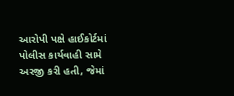આરોપી પક્ષે હાઈકોર્ટમાં પોલીસ કાર્યવાહી સામે અરજી કરી હતી, જેમાં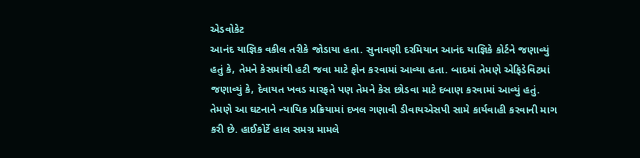એડવોકેટ
આનંદ યાજ્ઞિક વકીલ તરીકે જોડાયા હતા. સુનાવણી દરમિયાન આનંદ યાજ્ઞિકે કોર્ટને જણાવ્યું
હતું કે, તેમને કેસમાંથી હટી જવા માટે ફોન કરવામાં આવ્યા હતા. બાદમાં તેમણે એફિડેવિટમાં
જણાવ્યું કે, દેવાયત ખવડ મારફતે પણ તેમને કેસ છોડવા માટે દબાણ કરવામાં આવ્યું હતું.
તેમણે આ ઘટનાને ન્યાયિક પ્રક્રિયામાં દખલ ગણાવી ડીવાયએસપી સામે કાર્યવાહી કરવાની માગ
કરી છે. હાઈકોર્ટે હાલ સમગ્ર મામલે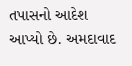તપાસનો આદેશ આપ્યો છે. અમદાવાદ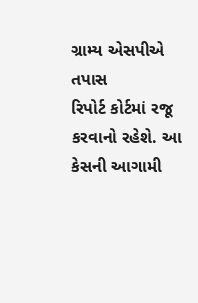ગ્રામ્ય એસપીએ તપાસ
રિપોર્ટ કોર્ટમાં રજૂ કરવાનો રહેશે. આ કેસની આગામી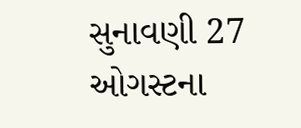સુનાવણી 27 ઓગસ્ટના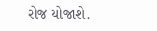રોજ યોજાશે.